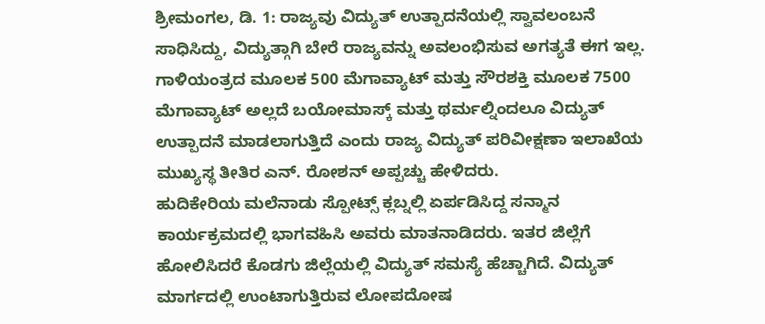ಶ್ರೀಮಂಗಲ, ಡಿ. 1: ರಾಜ್ಯವು ವಿದ್ಯುತ್ ಉತ್ಪಾದನೆಯಲ್ಲಿ ಸ್ವಾವಲಂಬನೆ ಸಾಧಿಸಿದ್ದು, ವಿದ್ಯುತ್ಗಾಗಿ ಬೇರೆ ರಾಜ್ಯವನ್ನು ಅವಲಂಭಿಸುವ ಅಗತ್ಯತೆ ಈಗ ಇಲ್ಲ. ಗಾಳಿಯಂತ್ರದ ಮೂಲಕ 500 ಮೆಗಾವ್ಯಾಟ್ ಮತ್ತು ಸೌರಶಕ್ತಿ ಮೂಲಕ 7500 ಮೆಗಾವ್ಯಾಟ್ ಅಲ್ಲದೆ ಬಯೋಮಾಸ್ಕ್ ಮತ್ತು ಥರ್ಮಲ್ನಿಂದಲೂ ವಿದ್ಯುತ್ ಉತ್ಪಾದನೆ ಮಾಡಲಾಗುತ್ತಿದೆ ಎಂದು ರಾಜ್ಯ ವಿದ್ಯುತ್ ಪರಿವೀಕ್ಷಣಾ ಇಲಾಖೆಯ ಮುಖ್ಯಸ್ಥ ತೀತಿರ ಎನ್. ರೋಶನ್ ಅಪ್ಪಚ್ಚು ಹೇಳಿದರು.
ಹುದಿಕೇರಿಯ ಮಲೆನಾಡು ಸ್ಪೋಟ್ಸ್ ಕ್ಲಬ್ನಲ್ಲಿ ಏರ್ಪಡಿಸಿದ್ದ ಸನ್ಮಾನ ಕಾರ್ಯಕ್ರಮದಲ್ಲಿ ಭಾಗವಹಿಸಿ ಅವರು ಮಾತನಾಡಿದರು. ಇತರ ಜಿಲ್ಲೆಗೆ ಹೋಲಿಸಿದರೆ ಕೊಡಗು ಜಿಲ್ಲೆಯಲ್ಲಿ ವಿದ್ಯುತ್ ಸಮಸ್ಯೆ ಹೆಚ್ಚಾಗಿದೆ. ವಿದ್ಯುತ್ ಮಾರ್ಗದಲ್ಲಿ ಉಂಟಾಗುತ್ತಿರುವ ಲೋಪದೋಷ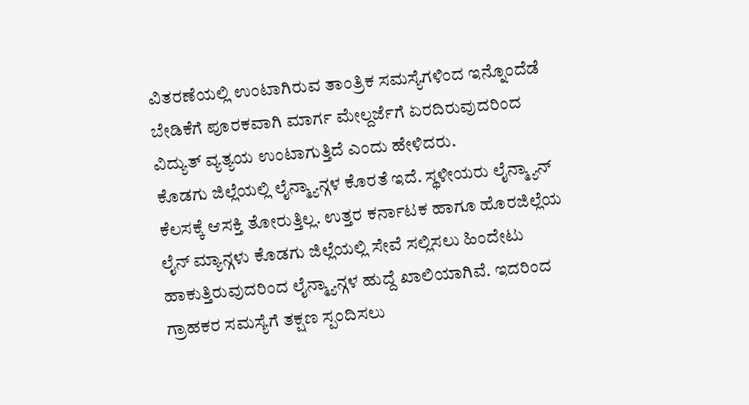ವಿತರಣೆಯಲ್ಲಿ ಉಂಟಾಗಿರುವ ತಾಂತ್ರಿಕ ಸಮಸ್ಯೆಗಳಿಂದ ಇನ್ನೊಂದೆಡೆ ಬೇಡಿಕೆಗೆ ಪೂರಕವಾಗಿ ಮಾರ್ಗ ಮೇಲ್ದರ್ಜೆಗೆ ಏರದಿರುವುದರಿಂದ ವಿದ್ಯುತ್ ವ್ಯತ್ಯಯ ಉಂಟಾಗುತ್ತಿದೆ ಎಂದು ಹೇಳಿದರು.
ಕೊಡಗು ಜಿಲ್ಲೆಯಲ್ಲಿ ಲೈನ್ಮ್ಯಾನ್ಗಳ ಕೊರತೆ ಇದೆ. ಸ್ಥಳೀಯರು ಲೈನ್ಮ್ಯಾನ್ ಕೆಲಸಕ್ಕೆ ಆಸಕ್ತಿ ತೋರುತ್ತಿಲ್ಲ. ಉತ್ತರ ಕರ್ನಾಟಕ ಹಾಗೂ ಹೊರಜಿಲ್ಲೆಯ ಲೈನ್ ಮ್ಯಾನ್ಗಳು ಕೊಡಗು ಜಿಲ್ಲೆಯಲ್ಲಿ ಸೇವೆ ಸಲ್ಲಿಸಲು ಹಿಂದೇಟು ಹಾಕುತ್ತಿರುವುದರಿಂದ ಲೈನ್ಮ್ಯಾನ್ಗಳ ಹುದ್ದೆ ಖಾಲಿಯಾಗಿವೆ. ಇದರಿಂದ ಗ್ರಾಹಕರ ಸಮಸ್ಯೆಗೆ ತಕ್ಷಣ ಸ್ಪಂದಿಸಲು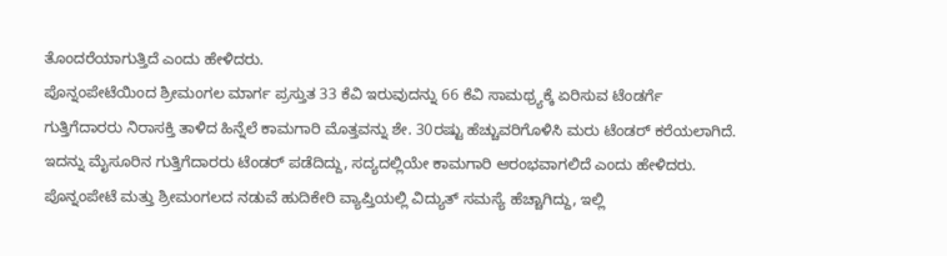ತೊಂದರೆಯಾಗುತ್ತಿದೆ ಎಂದು ಹೇಳಿದರು.
ಪೊನ್ನಂಪೇಟೆಯಿಂದ ಶ್ರೀಮಂಗಲ ಮಾರ್ಗ ಪ್ರಸ್ತುತ 33 ಕೆವಿ ಇರುವುದನ್ನು 66 ಕೆವಿ ಸಾಮಥ್ರ್ಯಕ್ಕೆ ಏರಿಸುವ ಟೆಂಡರ್ಗೆ ಗುತ್ತಿಗೆದಾರರು ನಿರಾಸಕ್ತಿ ತಾಳಿದ ಹಿನ್ನೆಲೆ ಕಾಮಗಾರಿ ಮೊತ್ತವನ್ನು ಶೇ. 30ರಷ್ಟು ಹೆಚ್ಚುವರಿಗೊಳಿಸಿ ಮರು ಟೆಂಡರ್ ಕರೆಯಲಾಗಿದೆ. ಇದನ್ನು ಮೈಸೂರಿನ ಗುತ್ತಿಗೆದಾರರು ಟೆಂಡರ್ ಪಡೆದಿದ್ದು, ಸದ್ಯದಲ್ಲಿಯೇ ಕಾಮಗಾರಿ ಆರಂಭವಾಗಲಿದೆ ಎಂದು ಹೇಳಿದರು.
ಪೊನ್ನಂಪೇಟೆ ಮತ್ತು ಶ್ರೀಮಂಗಲದ ನಡುವೆ ಹುದಿಕೇರಿ ವ್ಯಾಪ್ತಿಯಲ್ಲಿ ವಿದ್ಯುತ್ ಸಮಸ್ಯೆ ಹೆಚ್ಚಾಗಿದ್ದು, ಇಲ್ಲಿ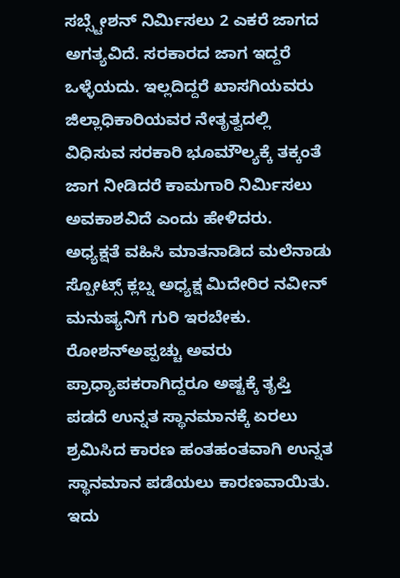ಸಬ್ಸ್ಟೇಶನ್ ನಿರ್ಮಿಸಲು 2 ಎಕರೆ ಜಾಗದ ಅಗತ್ಯವಿದೆ. ಸರಕಾರದ ಜಾಗ ಇದ್ದರೆ ಒಳ್ಳೆಯದು. ಇಲ್ಲದಿದ್ದರೆ ಖಾಸಗಿಯವರು ಜಿಲ್ಲಾಧಿಕಾರಿಯವರ ನೇತೃತ್ವದಲ್ಲಿ ವಿಧಿಸುವ ಸರಕಾರಿ ಭೂಮೌಲ್ಯಕ್ಕೆ ತಕ್ಕಂತೆ ಜಾಗ ನೀಡಿದರೆ ಕಾಮಗಾರಿ ನಿರ್ಮಿಸಲು ಅವಕಾಶವಿದೆ ಎಂದು ಹೇಳಿದರು.
ಅಧ್ಯಕ್ಷತೆ ವಹಿಸಿ ಮಾತನಾಡಿದ ಮಲೆನಾಡು ಸ್ಪೋಟ್ಸ್ ಕ್ಲಬ್ನ ಅಧ್ಯಕ್ಷ ಮಿದೇರಿರ ನವೀನ್ ಮನುಷ್ಯನಿಗೆ ಗುರಿ ಇರಬೇಕು. ರೋಶನ್ಅಪ್ಪಚ್ಚು ಅವರು ಪ್ರಾಧ್ಯಾಪಕರಾಗಿದ್ದರೂ ಅಷ್ಟಕ್ಕೆ ತೃಪ್ತಿ ಪಡದೆ ಉನ್ನತ ಸ್ಥಾನಮಾನಕ್ಕೆ ಏರಲು ಶ್ರಮಿಸಿದ ಕಾರಣ ಹಂತಹಂತವಾಗಿ ಉನ್ನತ ಸ್ಥಾನಮಾನ ಪಡೆಯಲು ಕಾರಣವಾಯಿತು. ಇದು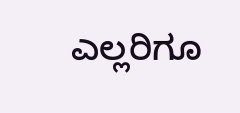ಎಲ್ಲರಿಗೂ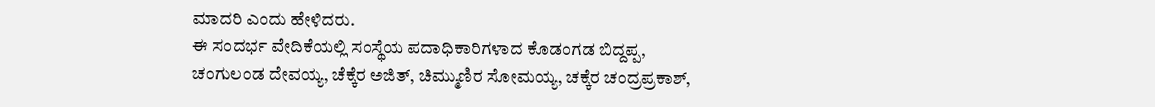ಮಾದರಿ ಎಂದು ಹೇಳಿದರು.
ಈ ಸಂದರ್ಭ ವೇದಿಕೆಯಲ್ಲಿ ಸಂಸ್ಥೆಯ ಪದಾಧಿಕಾರಿಗಳಾದ ಕೊಡಂಗಡ ಬಿದ್ದಪ್ಪ, ಚಂಗುಲಂಡ ದೇವಯ್ಯ, ಚೆಕ್ಕೆರ ಅಜಿತ್, ಚಿಮ್ಮುಣಿರ ಸೋಮಯ್ಯ, ಚಕ್ಕೆರ ಚಂದ್ರಪ್ರಕಾಶ್,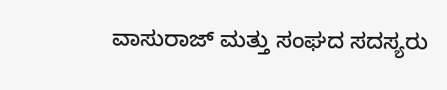ವಾಸುರಾಜ್ ಮತ್ತು ಸಂಘದ ಸದಸ್ಯರು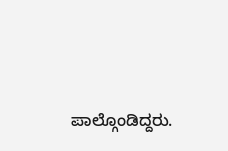ಪಾಲ್ಗೊಂಡಿದ್ದರು.